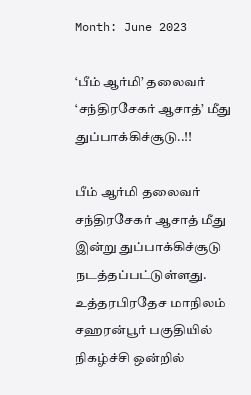Month: June 2023

‘பீம் ஆர்மி’ தலைவர் ‘சந்திரசேகர் ஆசாத்’ மீது துப்பாக்கிச்சூடு..!!

பீம் ஆர்மி தலைவர் சந்திரசேகர் ஆசாத் மீது இன்று துப்பாக்கிச்சூடு நடத்தப்பட்டுள்ளது. உத்தரபிரதேச மாநிலம் சஹரன்பூர் பகுதியில் நிகழ்ச்சி ஒன்றில்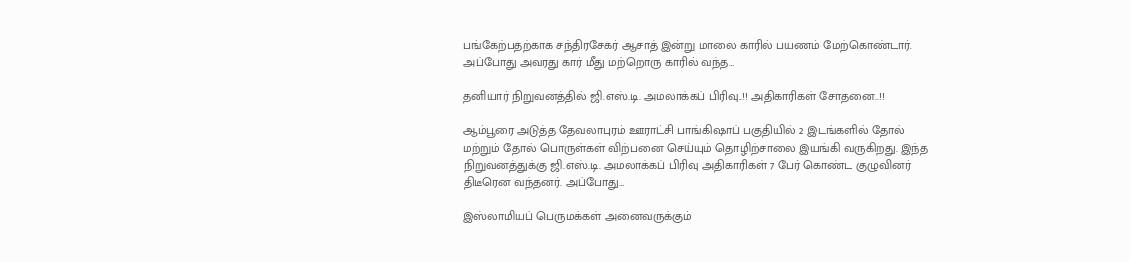பங்கேற்பதற்காக சந்திரசேகர் ஆசாத் இன்று மாலை காரில் பயணம் மேற்கொண்டார். அப்போது அவரது கார் மீது மற்றொரு காரில் வந்த…

தனியார் நிறுவனத்தில் ஜி.எஸ்.டி. அமலாக்கப் பிரிவு..!! அதிகாரிகள் சோதனை..!!

ஆம்பூரை அடுத்த தேவலாபுரம் ஊராட்சி பாங்கிஷாப் பகுதியில் 2 இடங்களில் தோல் மற்றும் தோல் பொருள்கள் விற்பனை செய்யும் தொழிற்சாலை இயங்கி வருகிறது. இந்த நிறுவனத்துக்கு ஜி.எஸ்.டி. அமலாக்கப் பிரிவு அதிகாரிகள் 7 பேர் கொண்ட குழுவினர் திடீரென வந்தனர். அப்போது…

இஸ்லாமியப் பெருமக்கள் அனைவருக்கும்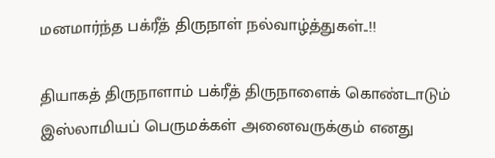மனமார்ந்த பக்ரீத் திருநாள் நல்வாழ்த்துகள்..!!

தியாகத் திருநாளாம் பக்ரீத் திருநாளைக் கொண்டாடும் இஸ்லாமியப் பெருமக்கள் அனைவருக்கும் எனது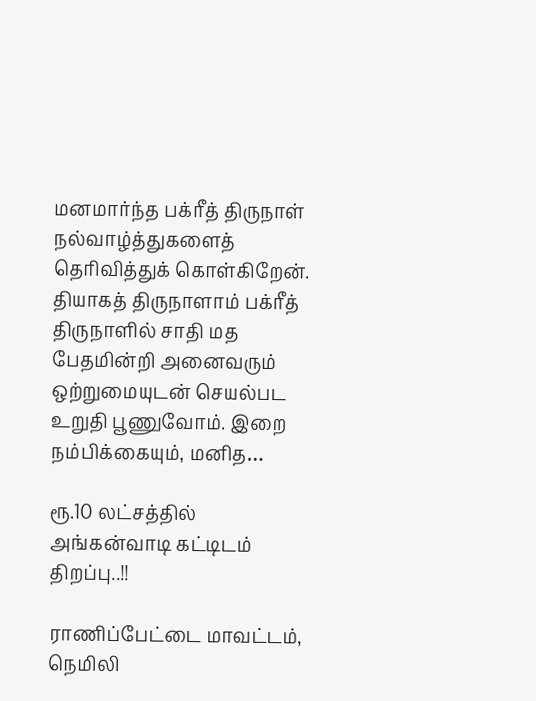மனமார்ந்த பக்ரீத் திருநாள் நல்வாழ்த்துகளைத் தெரிவித்துக் கொள்கிறேன். தியாகத் திருநாளாம் பக்ரீத் திருநாளில் சாதி மத பேதமின்றி அனைவரும் ஒற்றுமையுடன் செயல்பட உறுதி பூணுவோம். இறை நம்பிக்கையும், மனித…

ரூ.10 லட்சத்தில் அங்கன்வாடி கட்டிடம் திறப்பு..!!

ராணிப்பேட்டை மாவட்டம், நெமிலி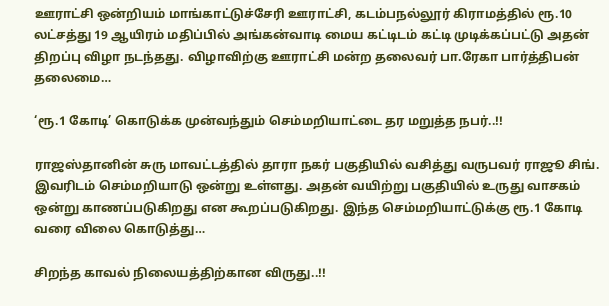ஊராட்சி ஒன்றியம் மாங்காட்டுச்சேரி ஊராட்சி, கடம்பநல்லூர் கிராமத்தில் ரூ.10 லட்சத்து 19 ஆயிரம் மதிப்பில் அங்கன்வாடி மைய கட்டிடம் கட்டி முடிக்கப்பட்டு அதன் திறப்பு விழா நடந்தது. விழாவிற்கு ஊராட்சி மன்ற தலைவர் பா.ரேகா பார்த்திபன் தலைமை…

‘ரூ.1 கோடி’ கொடுக்க முன்வந்தும் செம்மறியாட்டை தர மறுத்த நபர்..!!

ராஜஸ்தானின் சுரு மாவட்டத்தில் தாரா நகர் பகுதியில் வசித்து வருபவர் ராஜூ சிங். இவரிடம் செம்மறியாடு ஒன்று உள்ளது. அதன் வயிற்று பகுதியில் உருது வாசகம் ஒன்று காணப்படுகிறது என கூறப்படுகிறது. இந்த செம்மறியாட்டுக்கு ரூ.1 கோடி வரை விலை கொடுத்து…

சிறந்த காவல் நிலையத்திற்கான விருது..!!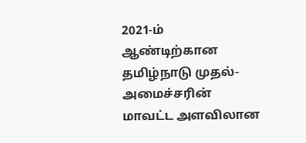2021-ம் ஆண்டிற்கான தமிழ்நாடு முதல்-அமைச்சரின் மாவட்ட அளவிலான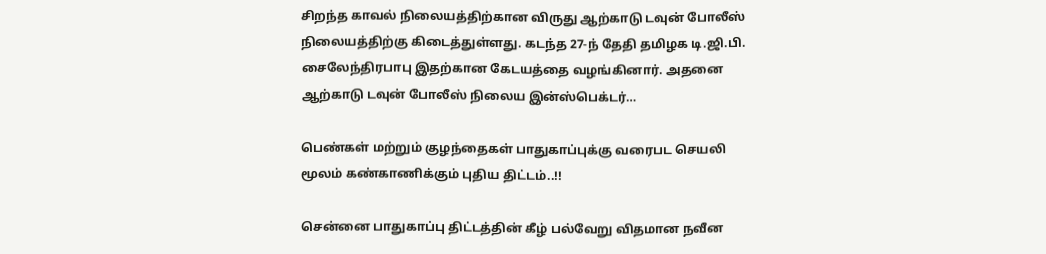சிறந்த காவல் நிலையத்திற்கான விருது ஆற்காடு டவுன் போலீஸ் நிலையத்திற்கு கிடைத்துள்ளது. கடந்த 27-ந் தேதி தமிழக டி.ஜி.பி. சைலேந்திரபாபு இதற்கான கேடயத்தை வழங்கினார். அதனை ஆற்காடு டவுன் போலீஸ் நிலைய இன்ஸ்பெக்டர்…

பெண்கள் மற்றும் குழந்தைகள் பாதுகாப்புக்கு வரைபட செயலி மூலம் கண்காணிக்கும் புதிய திட்டம்..!!

சென்னை பாதுகாப்பு திட்டத்தின் கீழ் பல்வேறு விதமான நவீன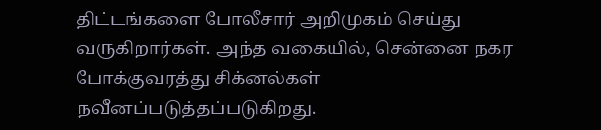திட்டங்களை போலீசார் அறிமுகம் செய்து வருகிறார்கள். அந்த வகையில், சென்னை நகர போக்குவரத்து சிக்னல்கள் நவீனப்படுத்தப்படுகிறது.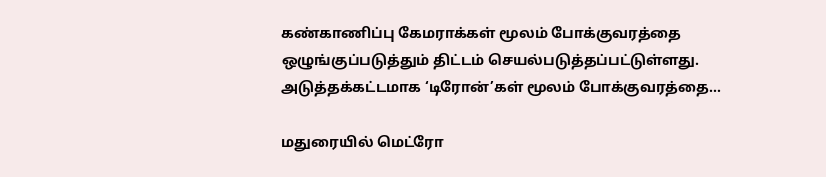கண்காணிப்பு கேமராக்கள் மூலம் போக்குவரத்தை ஒழுங்குப்படுத்தும் திட்டம் செயல்படுத்தப்பட்டுள்ளது. அடுத்தக்கட்டமாக ‘டிரோன்’கள் மூலம் போக்குவரத்தை…

மதுரையில் மெட்ரோ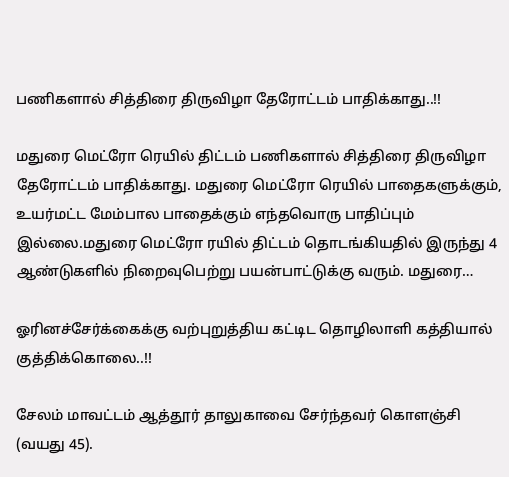பணிகளால் சித்திரை திருவிழா தேரோட்டம் பாதிக்காது..!!

மதுரை மெட்ரோ ரெயில் திட்டம் பணிகளால் சித்திரை திருவிழா தேரோட்டம் பாதிக்காது. மதுரை மெட்ரோ ரெயில் பாதைகளுக்கும், உயர்மட்ட மேம்பால பாதைக்கும் எந்தவொரு பாதிப்பும் இல்லை.மதுரை மெட்ரோ ரயில் திட்டம் தொடங்கியதில் இருந்து 4 ஆண்டுகளில் நிறைவுபெற்று பயன்பாட்டுக்கு வரும். மதுரை…

ஓரினச்சேர்க்கைக்கு வற்புறுத்திய கட்டிட தொழிலாளி கத்தியால் குத்திக்கொலை..!!

சேலம் மாவட்டம் ஆத்தூர் தாலுகாவை சேர்ந்தவர் கொளஞ்சி (வயது 45).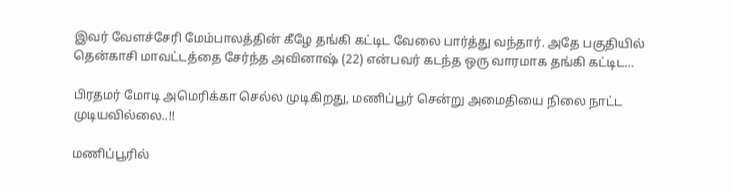இவர் வேளச்சேரி மேம்பாலத்தின் கீழே தங்கி கட்டிட வேலை பார்த்து வந்தார். அதே பகுதியில் தென்காசி மாவட்டத்தை சேர்ந்த அவினாஷ் (22) என்பவர் கடந்த ஒரு வாரமாக தங்கி கட்டிட…

பிரதமர் மோடி அமெரிக்கா செல்ல முடிகிறது, மணிப்பூர் சென்று அமைதியை நிலை நாட்ட முடியவில்லை..!!

மணிப்பூரில்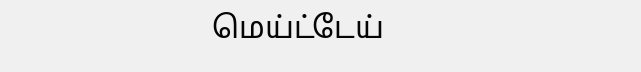மெய்ட்டேய்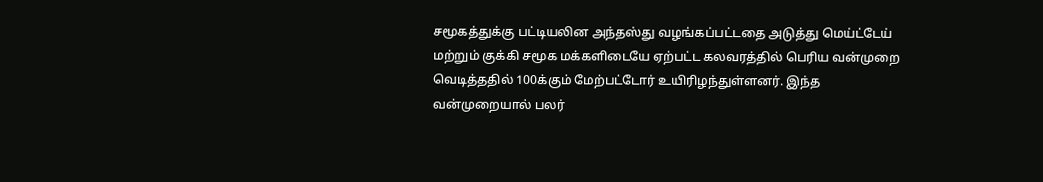சமூகத்துக்கு பட்டியலின அந்தஸ்து வழங்கப்பட்டதை அடுத்து மெய்ட்டேய் மற்றும் குக்கி சமூக மக்களிடையே ஏற்பட்ட கலவரத்தில் பெரிய வன்முறை வெடித்ததில் 100க்கும் மேற்பட்டோர் உயிரிழந்துள்ளனர். இந்த வன்முறையால் பலர்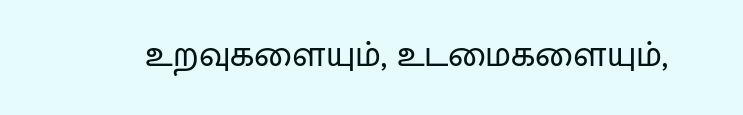உறவுகளையும், உடமைகளையும்,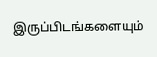இருப்பிடங்களையும்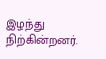இழந்து நிற்கின்றனர்.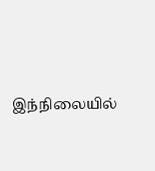இந்நிலையில்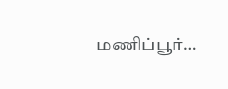மணிப்பூர்…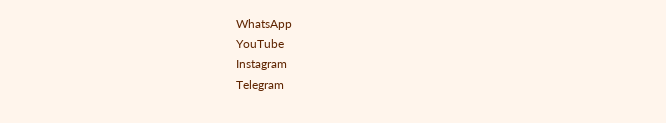WhatsApp
YouTube
Instagram
Telegram